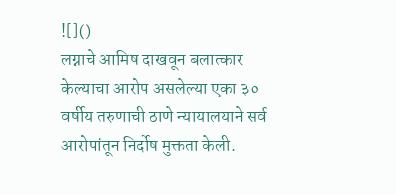![]()
लग्नाचे आमिष दाखवून बलात्कार केल्याचा आरोप असलेल्या एका ३० वर्षीय तरुणाची ठाणे न्यायालयाने सर्व आरोपांतून निर्दोष मुक्तता केली.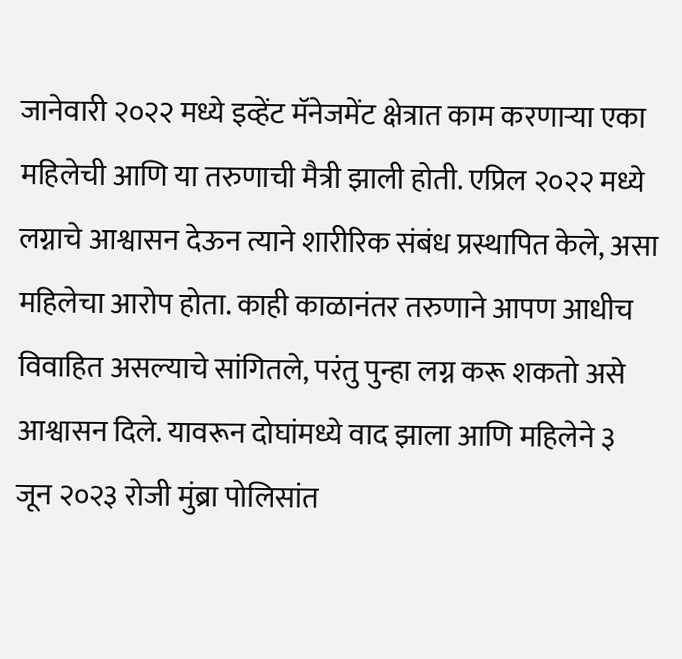जानेवारी २०२२ मध्ये इव्हेंट मॅनेजमेंट क्षेत्रात काम करणाऱ्या एका महिलेची आणि या तरुणाची मैत्री झाली होती. एप्रिल २०२२ मध्ये लग्नाचे आश्वासन देऊन त्याने शारीरिक संबंध प्रस्थापित केले, असा महिलेचा आरोप होता. काही काळानंतर तरुणाने आपण आधीच विवाहित असल्याचे सांगितले, परंतु पुन्हा लग्न करू शकतो असे आश्वासन दिले. यावरून दोघांमध्ये वाद झाला आणि महिलेने ३ जून २०२३ रोजी मुंब्रा पोलिसांत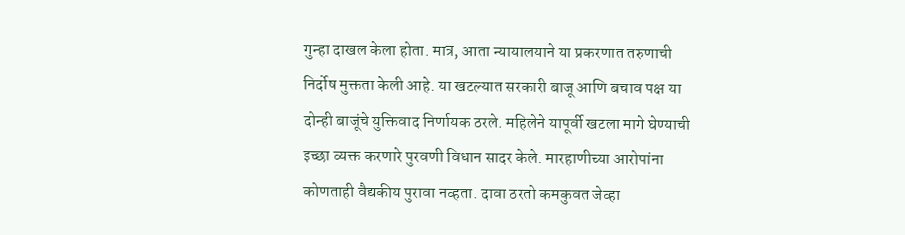गुन्हा दाखल केला होता. मात्र, आता न्यायालयाने या प्रकरणात तरुणाची निर्दोष मुक्तता केली आहे. या खटल्यात सरकारी बाजू आणि बचाव पक्ष या दोन्ही बाजूंचे युक्तिवाद निर्णायक ठरले. महिलेने यापूर्वी खटला मागे घेण्याची इच्छा व्यक्त करणारे पुरवणी विधान सादर केले. मारहाणीच्या आरोपांना कोणताही वैद्यकीय पुरावा नव्हता. दावा ठरतो कमकुवत जेव्हा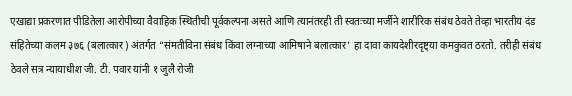एखाद्या प्रकरणात पीडितेला आरोपीच्या वैवाहिक स्थितीची पूर्वकल्पना असते आणि त्यानंतरही ती स्वतःच्या मर्जीने शारीरिक संबंध ठेवते तेव्हा भारतीय दंड संहितेच्या कलम ३७६ (बलात्कार) अंतर्गत “संमतीविना संबंध किंवा लग्नाच्या आमिषाने बलात्कार’ हा दावा कायदेशीरदृष्ट्या कमकुवत ठरतो. तरीही संबंध ठेवले सत्र न्यायाधीश जी. टी. पवार यांनी १ जुलै रोजी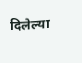दिलेल्या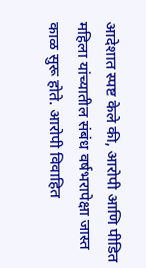आदेशात स्पष्ट केले की, आरोपी आणि पीडित महिला यांच्यातील संबंध वर्षभरापेक्षा जास्त काळ सुरू होते. आरोपी विवाहित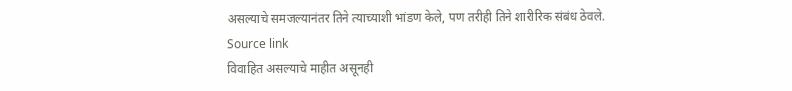असल्याचे समजल्यानंतर तिने त्याच्याशी भांडण केले, पण तरीही तिने शारीरिक संबंध ठेवले.
Source link
विवाहित असल्याचे माहीत असूनही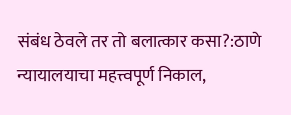संबंध ठेवले तर तो बलात्कार कसा?:ठाणे न्यायालयाचा महत्त्वपूर्ण निकाल,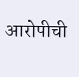आरोपीची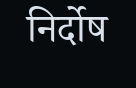निर्दोष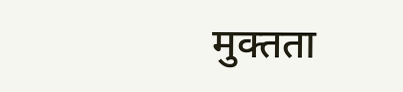मुक्तता